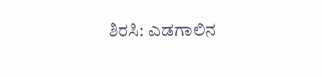ಶಿರಸಿ: ಎಡಗಾಲಿನ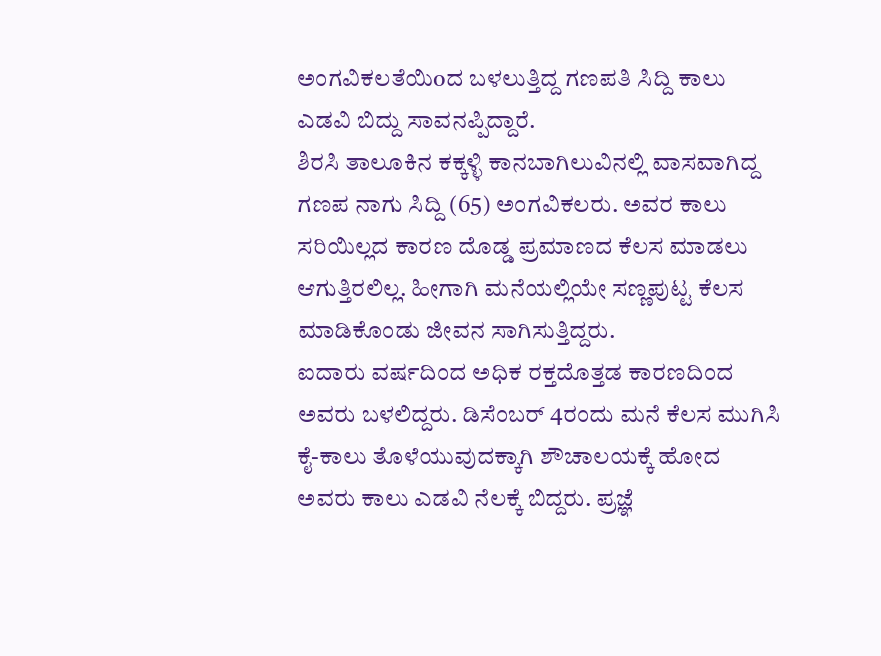ಅಂಗವಿಕಲತೆಯಿoದ ಬಳಲುತ್ತಿದ್ದ ಗಣಪತಿ ಸಿದ್ದಿ ಕಾಲು ಎಡವಿ ಬಿದ್ದು ಸಾವನಪ್ಪಿದ್ದಾರೆ.
ಶಿರಸಿ ತಾಲೂಕಿನ ಕಕ್ಕಳ್ಳಿ ಕಾನಬಾಗಿಲುವಿನಲ್ಲಿ ವಾಸವಾಗಿದ್ದ ಗಣಪ ನಾಗು ಸಿದ್ದಿ (65) ಅಂಗವಿಕಲರು. ಅವರ ಕಾಲು ಸರಿಯಿಲ್ಲದ ಕಾರಣ ದೊಡ್ಡ ಪ್ರಮಾಣದ ಕೆಲಸ ಮಾಡಲು ಆಗುತ್ತಿರಲಿಲ್ಲ. ಹೀಗಾಗಿ ಮನೆಯಲ್ಲಿಯೇ ಸಣ್ಣಪುಟ್ಟ ಕೆಲಸ ಮಾಡಿಕೊಂಡು ಜೀವನ ಸಾಗಿಸುತ್ತಿದ್ದರು.
ಐದಾರು ವರ್ಷದಿಂದ ಅಧಿಕ ರಕ್ತದೊತ್ತಡ ಕಾರಣದಿಂದ ಅವರು ಬಳಲಿದ್ದರು. ಡಿಸೆಂಬರ್ 4ರಂದು ಮನೆ ಕೆಲಸ ಮುಗಿಸಿ ಕೈ-ಕಾಲು ತೊಳೆಯುವುದಕ್ಕಾಗಿ ಶೌಚಾಲಯಕ್ಕೆ ಹೋದ ಅವರು ಕಾಲು ಎಡವಿ ನೆಲಕ್ಕೆ ಬಿದ್ದರು. ಪ್ರಜ್ಞೆ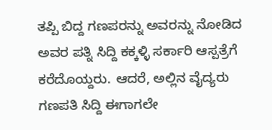ತಪ್ಪಿ ಬಿದ್ದ ಗಣಪರನ್ನು ಅವರನ್ನು ನೋಡಿದ ಅವರ ಪತ್ನಿ ಸಿದ್ದಿ ಕಕ್ಕಳ್ಳಿ ಸರ್ಕಾರಿ ಆಸ್ಪತ್ರೆಗೆ ಕರೆದೊಯ್ದರು. ಆದರೆ, ಅಲ್ಲಿನ ವೈದ್ಯರು ಗಣಪತಿ ಸಿದ್ದಿ ಈಗಾಗಲೇ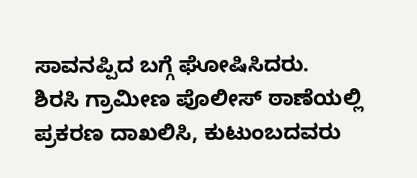ಸಾವನಪ್ಪಿದ ಬಗ್ಗೆ ಘೋಷಿಸಿದರು.
ಶಿರಸಿ ಗ್ರಾಮೀಣ ಪೊಲೀಸ್ ಠಾಣೆಯಲ್ಲಿ ಪ್ರಕರಣ ದಾಖಲಿಸಿ, ಕುಟುಂಬದವರು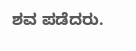ಶವ ಪಡೆದರು.